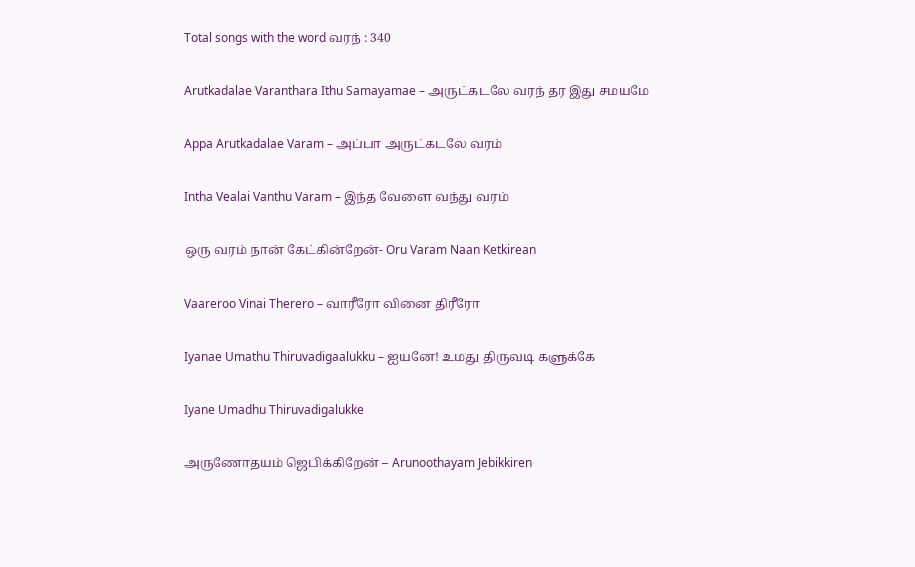Total songs with the word வரந் : 340

Arutkadalae Varanthara Ithu Samayamae – அருட்கடலே வரந் தர இது சமயமே

Appa Arutkadalae Varam – அப்பா அருட்கடலே வரம்

Intha Vealai Vanthu Varam – இந்த வேளை வந்து வரம்

ஒரு வரம் நான் கேட்கின்றேன்- Oru Varam Naan Ketkirean

Vaareroo Vinai Therero – வாரீரோ வினை திரீரோ

Iyanae Umathu Thiruvadigaalukku – ஐயனே! உமது திருவடி களுக்கே

Iyane Umadhu Thiruvadigalukke

அருணோதயம் ஜெபிக்கிறேன் – Arunoothayam Jebikkiren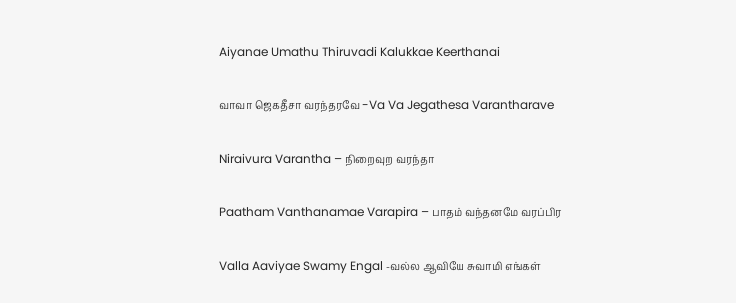Aiyanae Umathu Thiruvadi Kalukkae Keerthanai

வாவா ஜெகதீசா வரந்தரவே -Va Va Jegathesa Varantharave

Niraivura Varantha – நிறைவுற வரந்தா

Paatham Vanthanamae Varapira – பாதம் வந்தனமே வரப்பிர

Valla Aaviyae Swamy Engal -வல்ல ஆவியே சுவாமி எங்கள்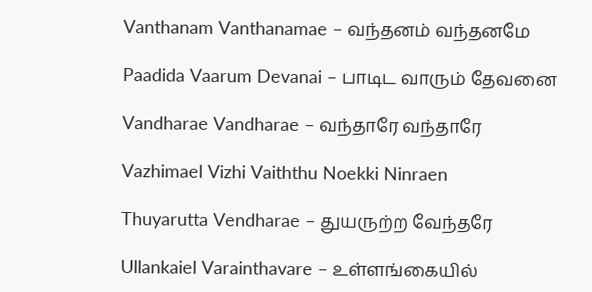Vanthanam Vanthanamae – வந்தனம் வந்தனமே

Paadida Vaarum Devanai – பாடிட வாரும் தேவனை

Vandharae Vandharae – வந்தாரே வந்தாரே

Vazhimael Vizhi Vaiththu Noekki Ninraen

Thuyarutta Vendharae – துயருற்ற வேந்தரே

Ullankaiel Varainthavare – உள்ளங்கையில்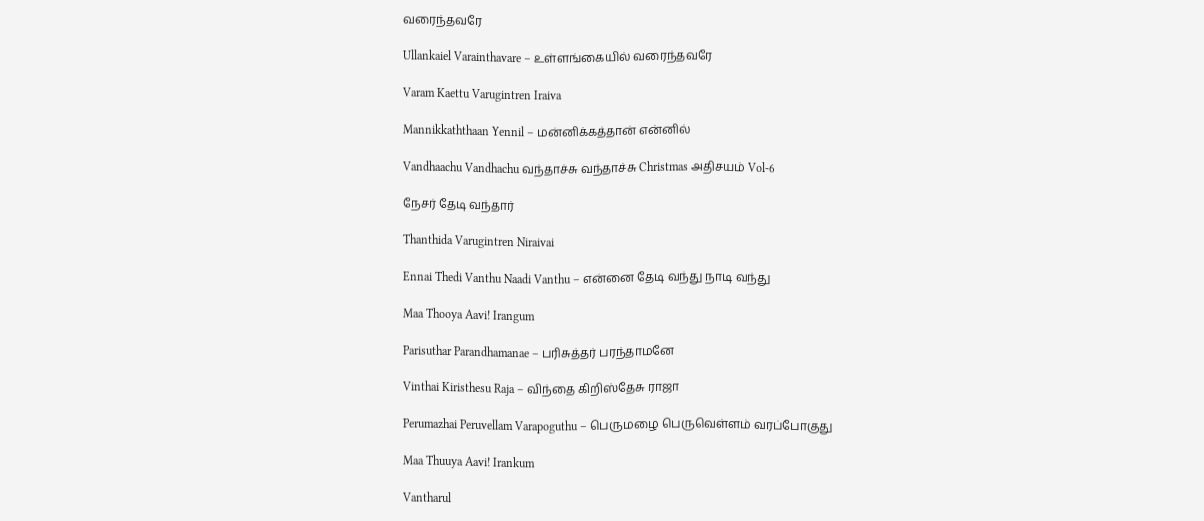வரைந்தவரே

Ullankaiel Varainthavare – உள்ளங்கையில் வரைந்தவரே

Varam Kaettu Varugintren Iraiva

Mannikkaththaan Yennil – மன்னிக்கத்தான் என்னில்

Vandhaachu Vandhachu வந்தாச்சு வந்தாச்சு Christmas அதிசயம் Vol-6

நேசர் தேடி வந்தார்

Thanthida Varugintren Niraivai

Ennai Thedi Vanthu Naadi Vanthu – என்னை தேடி வந்து நாடி வந்து

Maa Thooya Aavi! Irangum

Parisuthar Parandhamanae – பரிசுத்தர் பரந்தாமனே

Vinthai Kiristhesu Raja – விந்தை கிறிஸ்தேசு ராஜா

Perumazhai Peruvellam Varapoguthu – பெருமழை பெருவெள்ளம் வரப்போகுது

Maa Thuuya Aavi! Irankum

Vantharul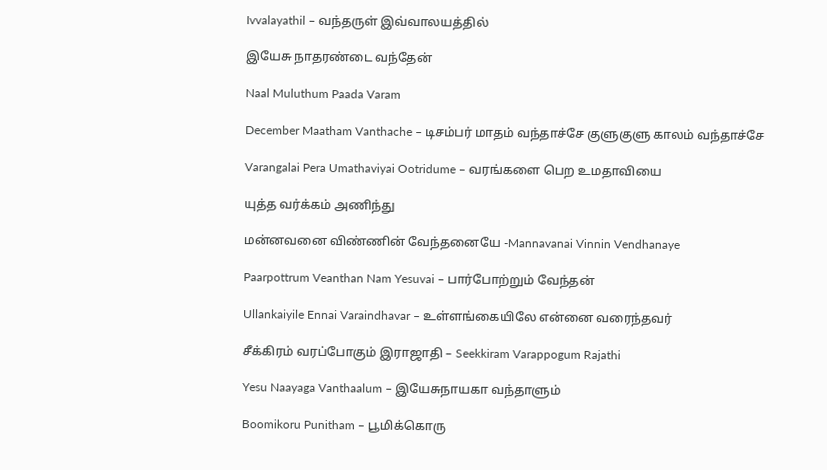Ivvalayathil – வந்தருள் இவ்வாலயத்தில்

இயேசு நாதரண்டை வந்தேன்

Naal Muluthum Paada Varam

December Maatham Vanthache – டிசம்பர் மாதம் வந்தாச்சே குளுகுளு காலம் வந்தாச்சே

Varangalai Pera Umathaviyai Ootridume – வரங்களை பெற உமதாவியை

யுத்த வர்க்கம் அணிந்து

மன்னவனை விண்ணின் வேந்தனையே -Mannavanai Vinnin Vendhanaye

Paarpottrum Veanthan Nam Yesuvai – பார்போற்றும் வேந்தன்

Ullankaiyile Ennai Varaindhavar – உள்ளங்கையிலே என்னை வரைந்தவர்

சீக்கிரம் வரப்போகும் இராஜாதி – Seekkiram Varappogum Rajathi

Yesu Naayaga Vanthaalum – இயேசுநாயகா வந்தாளும்

Boomikoru Punitham – பூமிக்கொரு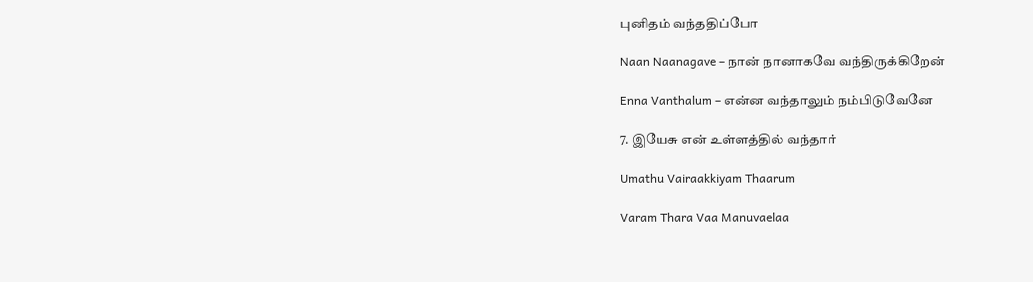புனிதம் வந்ததிப்போ

Naan Naanagave – நான் நானாகவே வந்திருக்கிறேன்

Enna Vanthalum – என்ன வந்தாலும் நம்பிடுவேனே

7. இயேசு என் உள்ளத்தில் வந்தார்

Umathu Vairaakkiyam Thaarum

Varam Thara Vaa Manuvaelaa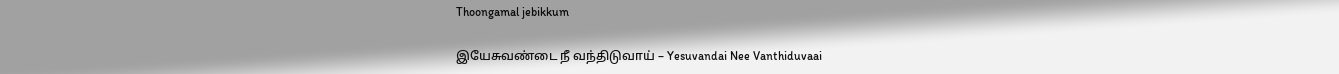Thoongamal jebikkum

இயேசுவண்டை நீ வந்திடுவாய் – Yesuvandai Nee Vanthiduvaai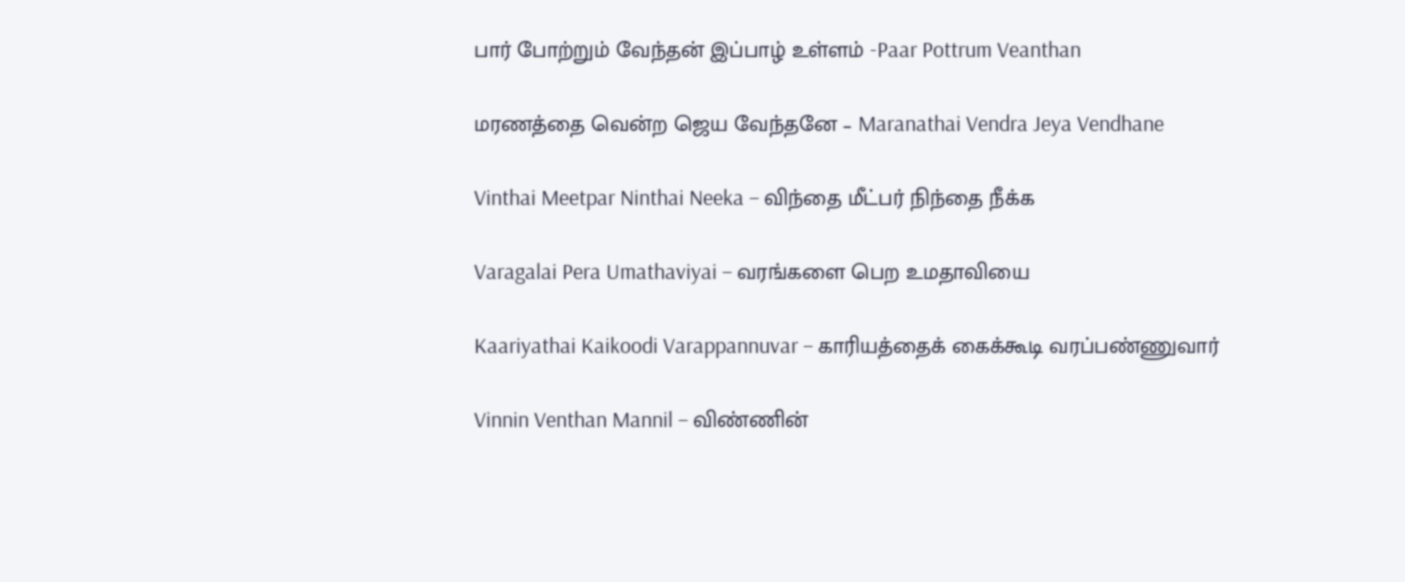பார் போற்றும் வேந்தன் இப்பாழ் உள்ளம் -Paar Pottrum Veanthan

மரணத்தை வென்ற ஜெய வேந்தனே – Maranathai Vendra Jeya Vendhane

Vinthai Meetpar Ninthai Neeka – விந்தை மீட்பர் நிந்தை நீக்க

Varagalai Pera Umathaviyai – வரங்களை பெற உமதாவியை

Kaariyathai Kaikoodi Varappannuvar – காரியத்தைக் கைக்கூடி வரப்பண்ணுவார்

Vinnin Venthan Mannil – விண்ணின்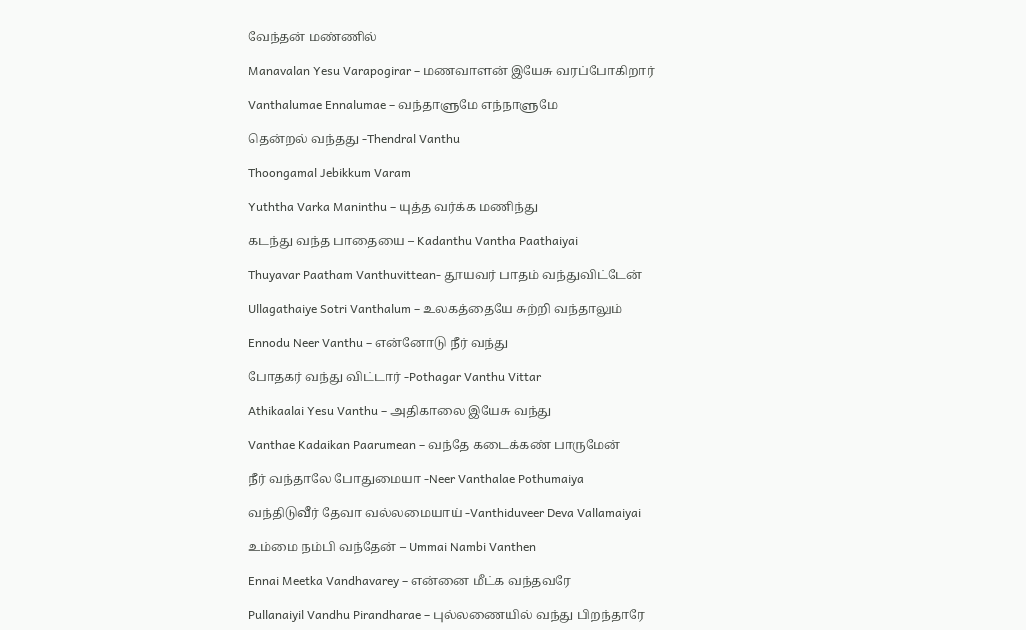வேந்தன் மண்ணில்

Manavalan Yesu Varapogirar – மணவாளன் இயேசு வரப்போகிறார்

Vanthalumae Ennalumae – வந்தாளுமே எந்நாளுமே

தென்றல் வந்தது -Thendral Vanthu

Thoongamal Jebikkum Varam

Yuththa Varka Maninthu – யுத்த வர்க்க மணிந்து

கடந்து வந்த பாதையை – Kadanthu Vantha Paathaiyai

Thuyavar Paatham Vanthuvittean- தூயவர் பாதம் வந்துவிட்டேன்

Ullagathaiye Sotri Vanthalum – உலகத்தையே சுற்றி வந்தாலும்

Ennodu Neer Vanthu – என்னோடு நீர் வந்து

போதகர் வந்து விட்டார் -Pothagar Vanthu Vittar

Athikaalai Yesu Vanthu – அதிகாலை இயேசு வந்து

Vanthae Kadaikan Paarumean – வந்தே கடைக்கண் பாருமேன்

நீர் வந்தாலே போதுமையா -Neer Vanthalae Pothumaiya

வந்திடுவீர் தேவா வல்லமையாய் -Vanthiduveer Deva Vallamaiyai

உம்மை நம்பி வந்தேன் – Ummai Nambi Vanthen

Ennai Meetka Vandhavarey – என்னை மீட்க வந்தவரே

Pullanaiyil Vandhu Pirandharae – புல்லணையில் வந்து பிறந்தாரே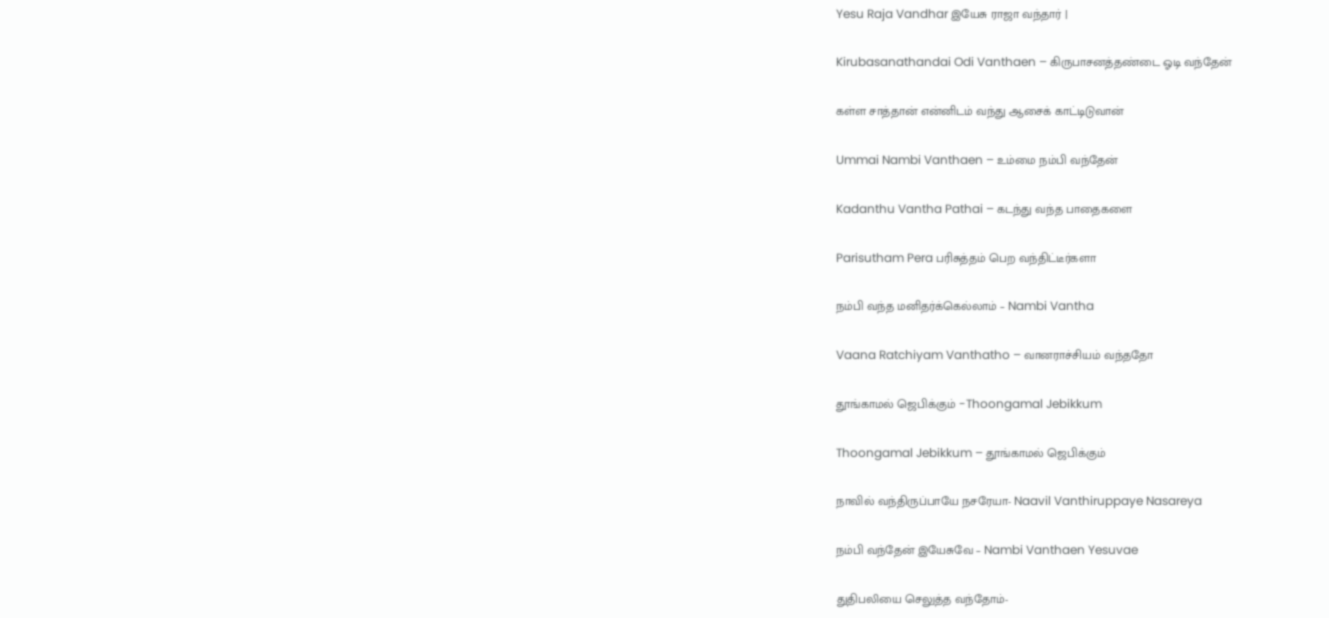Yesu Raja Vandhar இயேசு ராஜா வந்தார் |

Kirubasanathandai Odi Vanthaen – கிருபாசனத்தண்டை ஓடி வந்தேன்

கள்ள சாத்தான் என்னிடம் வந்து ஆசைக் காட்டிடுவான்

Ummai Nambi Vanthaen – உம்மை நம்பி வந்தேன்

Kadanthu Vantha Pathai – கடந்து வந்த பாதைகளை

Parisutham Pera பரிசுத்தம் பெற வந்திட்டீர்களா

நம்பி வந்த மனிதர்க்கெல்லாம் – Nambi Vantha

Vaana Ratchiyam Vanthatho – வானராச்சியம் வந்ததோ

தூங்காமல் ஜெபிக்கும் -Thoongamal Jebikkum

Thoongamal Jebikkum – தூங்காமல் ஜெபிக்கும்

நாவில் வந்திருப்பாயே நசரேயா- Naavil Vanthiruppaye Nasareya

நம்பி வந்தேன் இயேசுவே – Nambi Vanthaen Yesuvae

துதிபலியை செலுத்த வந்தோம்-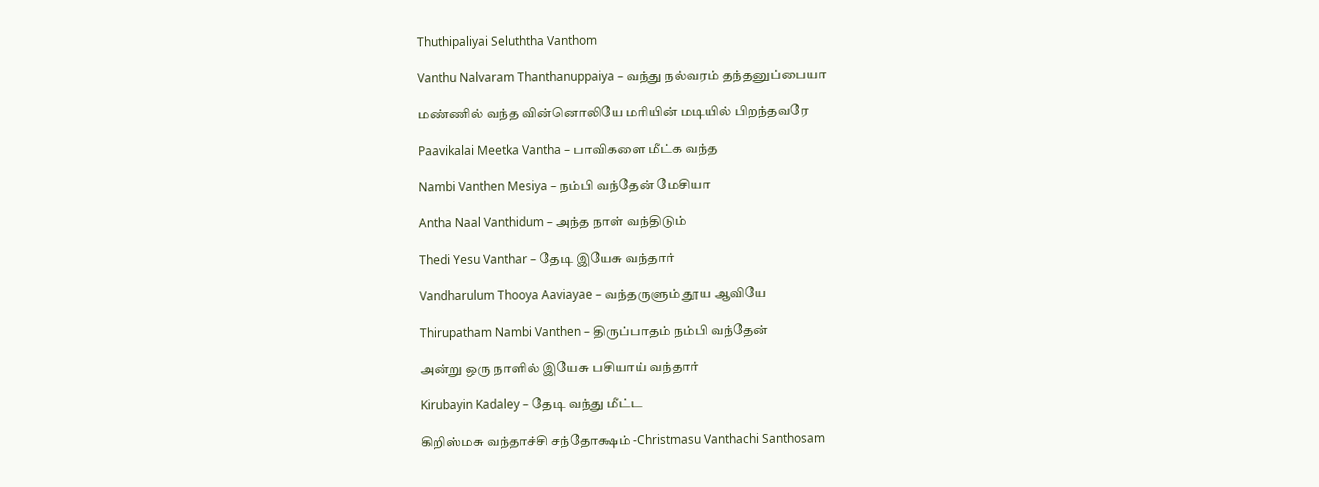Thuthipaliyai Seluththa Vanthom

Vanthu Nalvaram Thanthanuppaiya – வந்து நல்வரம் தந்தனுப்பையா

மண்ணில் வந்த வின்னொலியே மரியின் மடியில் பிறந்தவரே

Paavikalai Meetka Vantha – பாவிகளை மீட்க வந்த

Nambi Vanthen Mesiya – நம்பி வந்தேன் மேசியா

Antha Naal Vanthidum – அந்த நாள் வந்திடும்

Thedi Yesu Vanthar – தேடி இயேசு வந்தார்

Vandharulum Thooya Aaviayae – வந்தருளும் தூய ஆவியே

Thirupatham Nambi Vanthen – திருப்பாதம் நம்பி வந்தேன்

அன்று ஒரு நாளில் இயேசு பசியாய் வந்தார்

Kirubayin Kadaley – தேடி வந்து மீட்ட

கிறிஸ்மசு வந்தாச்சி சந்தோக்ஷம் -Christmasu Vanthachi Santhosam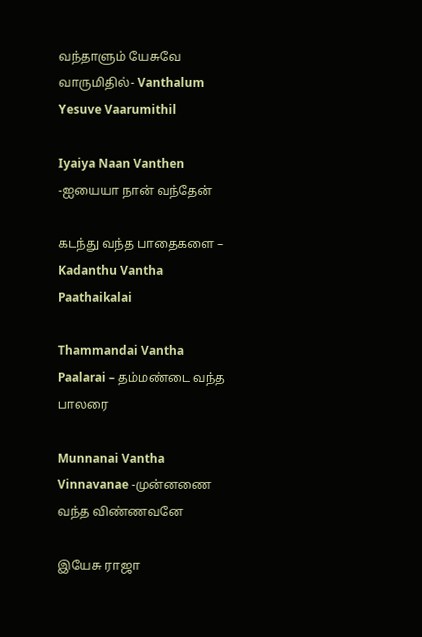வந்தாளும் யேசுவே வாருமிதில்- Vanthalum Yesuve Vaarumithil

Iyaiya Naan Vanthen -ஐயையா நான் வந்தேன்

கடந்து வந்த பாதைகளை – Kadanthu Vantha Paathaikalai

Thammandai Vantha Paalarai – தம்மண்டை வந்த பாலரை

Munnanai Vantha Vinnavanae -முன்னணை வந்த விண்ணவனே

இயேசு ராஜா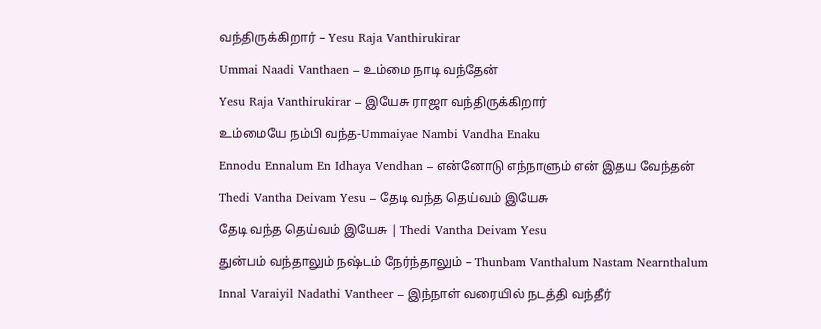வந்திருக்கிறார் – Yesu Raja Vanthirukirar

Ummai Naadi Vanthaen – உம்மை நாடி வந்தேன்

Yesu Raja Vanthirukirar – இயேசு ராஜா வந்திருக்கிறார்

உம்மையே நம்பி வந்த-Ummaiyae Nambi Vandha Enaku

Ennodu Ennalum En Idhaya Vendhan – என்னோடு எந்நாளும் என் இதய வேந்தன்

Thedi Vantha Deivam Yesu – தேடி வந்த தெய்வம் இயேசு

தேடி வந்த தெய்வம் இயேசு | Thedi Vantha Deivam Yesu

துன்பம் வந்தாலும் நஷ்டம் நேர்ந்தாலும் – Thunbam Vanthalum Nastam Nearnthalum

Innal Varaiyil Nadathi Vantheer – இந்நாள் வரையில் நடத்தி வந்தீர்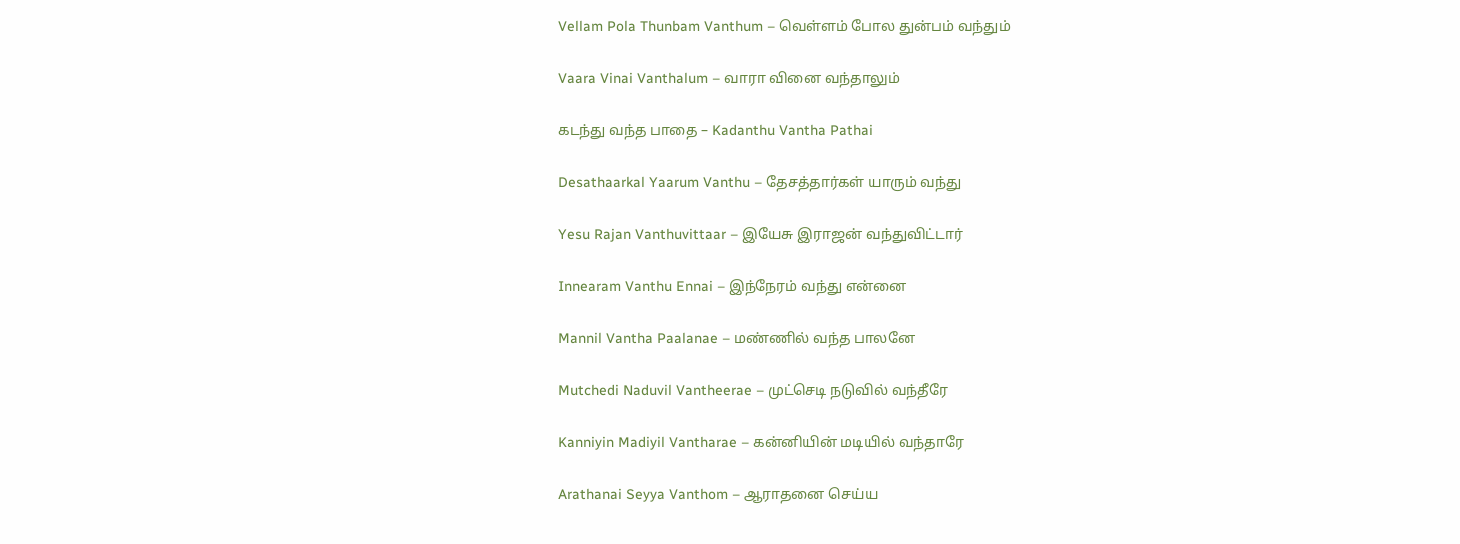Vellam Pola Thunbam Vanthum – வெள்ளம் போல துன்பம் வந்தும்

Vaara Vinai Vanthalum – வாரா வினை வந்தாலும்

கடந்து வந்த பாதை – Kadanthu Vantha Pathai

Desathaarkal Yaarum Vanthu – தேசத்தார்கள் யாரும் வந்து

Yesu Rajan Vanthuvittaar – இயேசு இராஜன் வந்துவிட்டார்

Innearam Vanthu Ennai – இந்நேரம் வந்து என்னை

Mannil Vantha Paalanae – மண்ணில் வந்த பாலனே

Mutchedi Naduvil Vantheerae – முட்செடி நடுவில் வந்தீரே

Kanniyin Madiyil Vantharae – கன்னியின் மடியில் வந்தாரே

Arathanai Seyya Vanthom – ஆராதனை செய்ய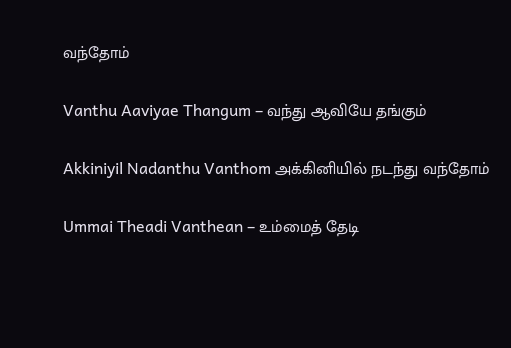வந்தோம்

Vanthu Aaviyae Thangum – வந்து ஆவியே தங்கும்

Akkiniyil Nadanthu Vanthom அக்கினியில் நடந்து வந்தோம்

Ummai Theadi Vanthean – உம்மைத் தேடி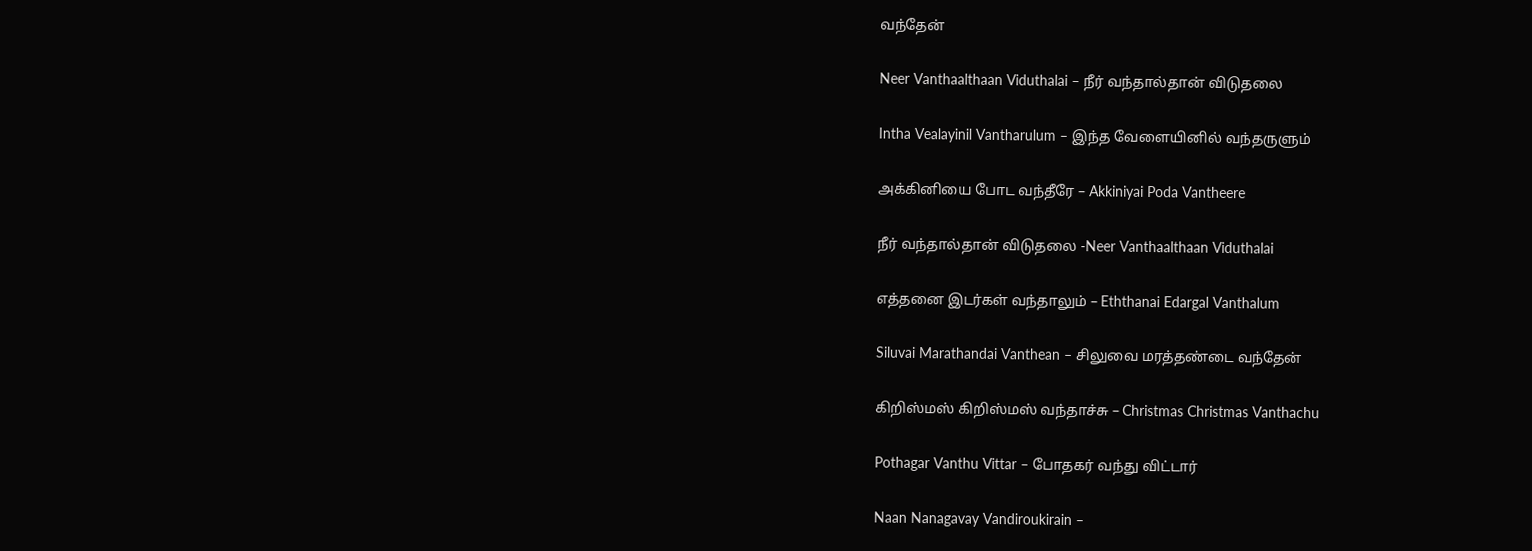வந்தேன்

Neer Vanthaalthaan Viduthalai – நீர் வந்தால்தான் விடுதலை

Intha Vealayinil Vantharulum – இந்த வேளையினில் வந்தருளும்

அக்கினியை போட வந்தீரே – Akkiniyai Poda Vantheere

நீர் வந்தால்தான் விடுதலை -Neer Vanthaalthaan Viduthalai

எத்தனை இடர்கள் வந்தாலும் – Eththanai Edargal Vanthalum

Siluvai Marathandai Vanthean – சிலுவை மரத்தண்டை வந்தேன்

கிறிஸ்மஸ் கிறிஸ்மஸ் வந்தாச்சு – Christmas Christmas Vanthachu

Pothagar Vanthu Vittar – போதகர் வந்து விட்டார்

Naan Nanagavay Vandiroukirain –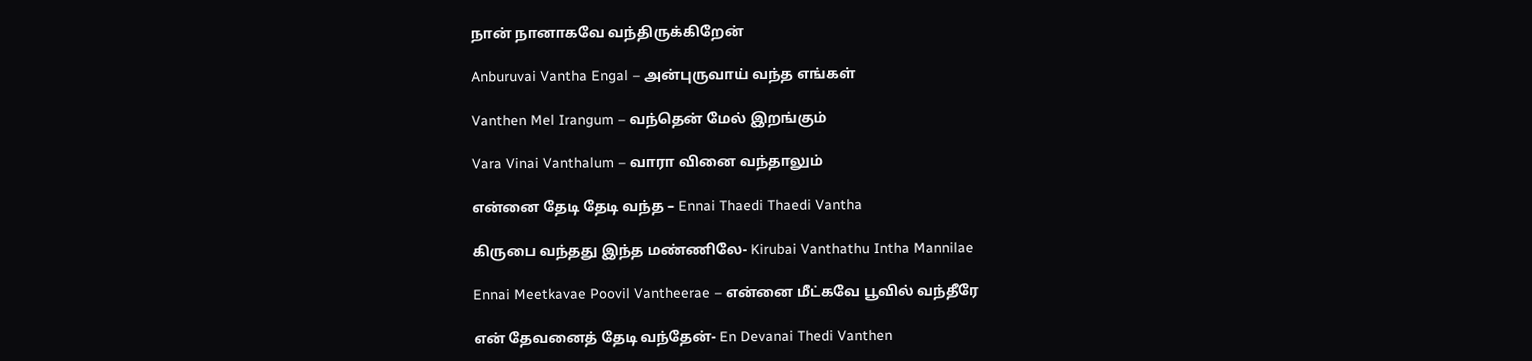நான் நானாகவே வந்திருக்கிறேன்

Anburuvai Vantha Engal – அன்புருவாய் வந்த எங்கள்

Vanthen Mel Irangum – வந்தென் மேல் இறங்கும்

Vara Vinai Vanthalum – வாரா வினை வந்தாலும்

என்னை தேடி தேடி வந்த – Ennai Thaedi Thaedi Vantha

கிருபை வந்தது இந்த மண்ணிலே- Kirubai Vanthathu Intha Mannilae

Ennai Meetkavae Poovil Vantheerae – என்னை மீட்கவே பூவில் வந்தீரே

என் தேவனைத் தேடி வந்தேன்- En Devanai Thedi Vanthen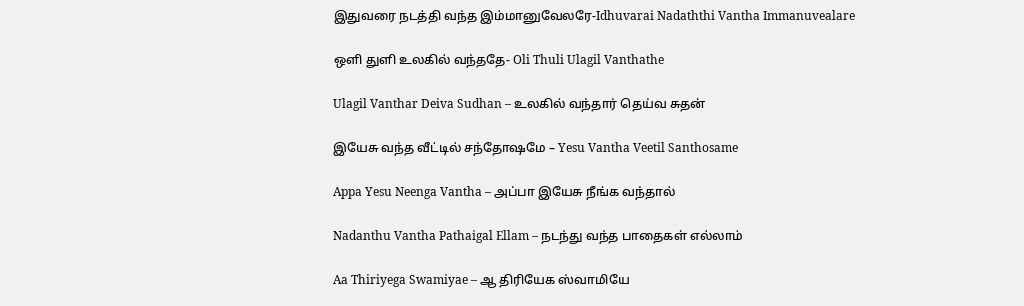இதுவரை நடத்தி வந்த இம்மானுவேலரே-Idhuvarai Nadaththi Vantha Immanuvealare

ஒளி துளி உலகில் வந்ததே- Oli Thuli Ulagil Vanthathe

Ulagil Vanthar Deiva Sudhan – உலகில் வந்தார் தெய்வ சுதன்

இயேசு வந்த வீட்டில் சந்தோஷமே – Yesu Vantha Veetil Santhosame

Appa Yesu Neenga Vantha – அப்பா இயேசு நீங்க வந்தால்

Nadanthu Vantha Pathaigal Ellam – நடந்து வந்த பாதைகள் எல்லாம்

Aa Thiriyega Swamiyae – ஆ திரியேக ஸ்வாமியே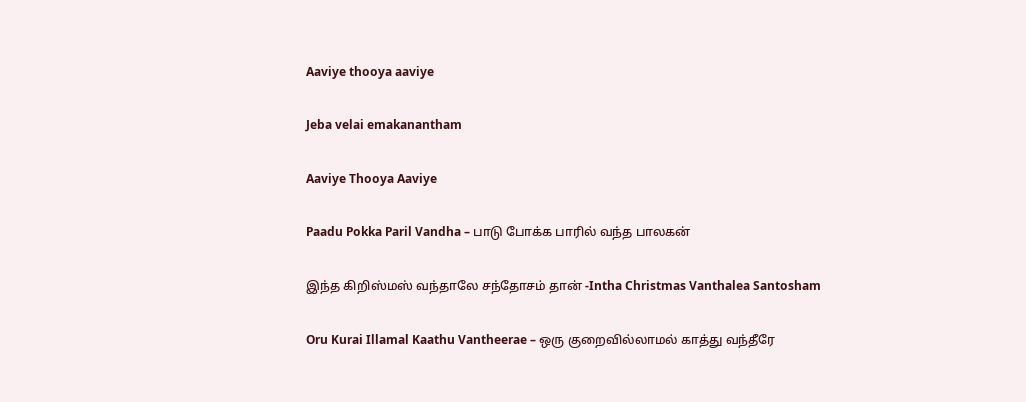Aaviye thooya aaviye

Jeba velai emakanantham

Aaviye Thooya Aaviye

Paadu Pokka Paril Vandha – பாடு போக்க பாரில் வந்த பாலகன்

இந்த கிறிஸ்மஸ் வந்தாலே சந்தோசம் தான் -Intha Christmas Vanthalea Santosham

Oru Kurai Illamal Kaathu Vantheerae – ஒரு குறைவில்லாமல் காத்து வந்தீரே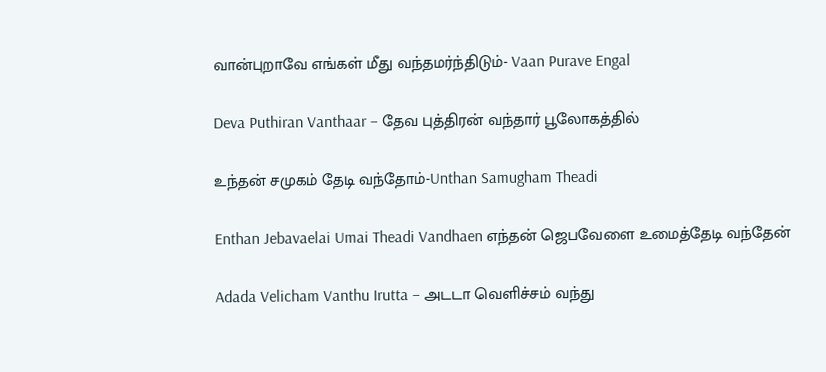வான்புறாவே எங்கள் மீது வந்தமர்ந்திடும்- Vaan Purave Engal

Deva Puthiran Vanthaar – தேவ புத்திரன் வந்தார் பூலோகத்தில்

உந்தன் சமுகம் தேடி வந்தோம்-Unthan Samugham Theadi

Enthan Jebavaelai Umai Theadi Vandhaen எந்தன் ஜெபவேளை உமைத்தேடி வந்தேன்

Adada Velicham Vanthu Irutta – அடடா வெளிச்சம் வந்து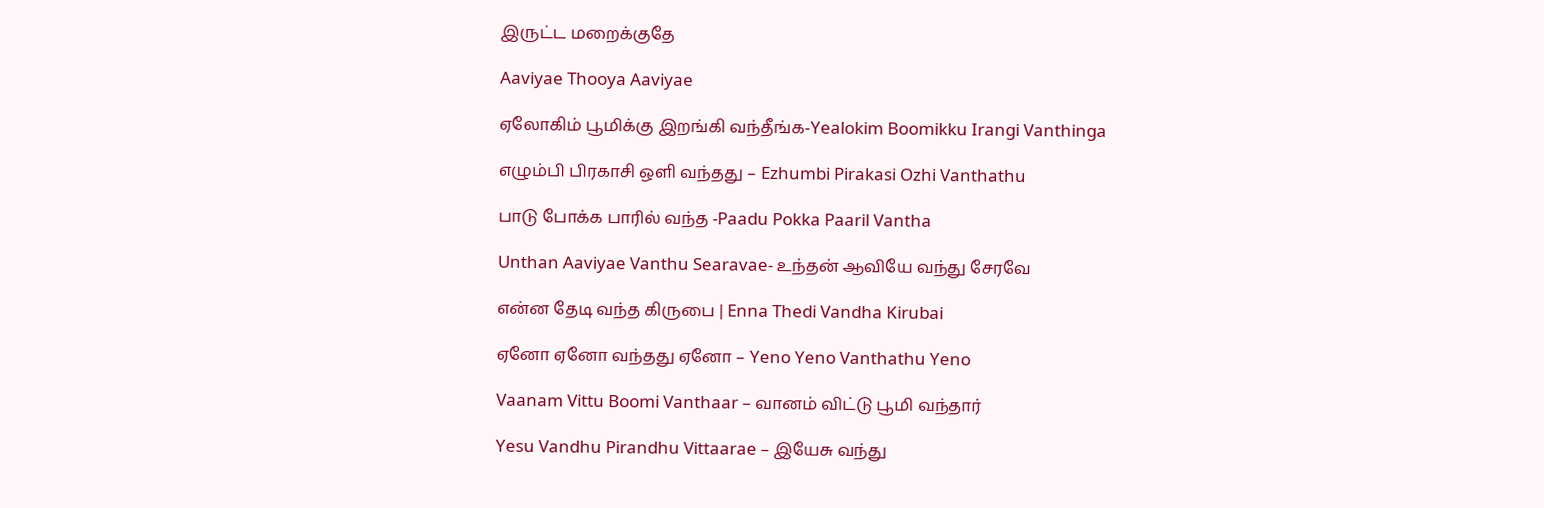இருட்ட மறைக்குதே

Aaviyae Thooya Aaviyae

ஏலோகிம் பூமிக்கு இறங்கி வந்தீங்க-Yealokim Boomikku Irangi Vanthinga

எழும்பி பிரகாசி ஒளி வந்தது – Ezhumbi Pirakasi Ozhi Vanthathu

பாடு போக்க பாரில் வந்த -Paadu Pokka Paaril Vantha

Unthan Aaviyae Vanthu Searavae- உந்தன் ஆவியே வந்து சேரவே

என்ன தேடி வந்த கிருபை | Enna Thedi Vandha Kirubai

ஏனோ ஏனோ வந்தது ஏனோ – Yeno Yeno Vanthathu Yeno

Vaanam Vittu Boomi Vanthaar – வானம் விட்டு பூமி வந்தார்

Yesu Vandhu Pirandhu Vittaarae – இயேசு வந்து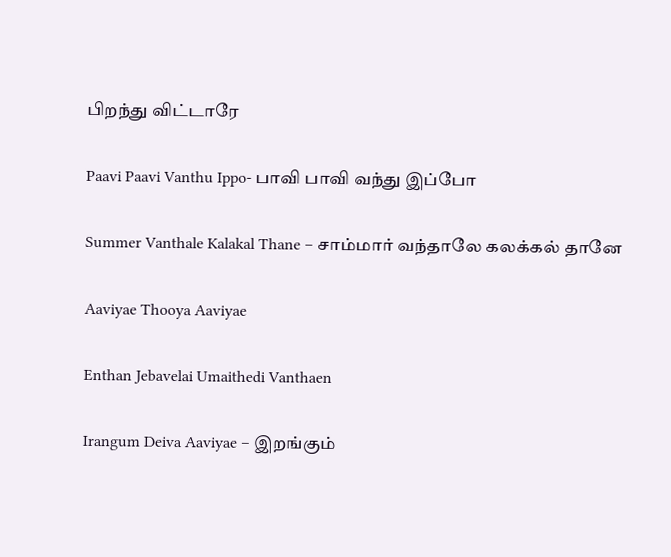பிறந்து விட்டாரே

Paavi Paavi Vanthu Ippo- பாவி பாவி வந்து இப்போ

Summer Vanthale Kalakal Thane – சாம்மார் வந்தாலே கலக்கல் தானே

Aaviyae Thooya Aaviyae

Enthan Jebavelai Umaithedi Vanthaen

Irangum Deiva Aaviyae – இறங்கும்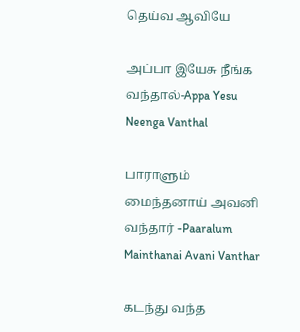தெய்வ ஆவியே

அப்பா இயேசு நீங்க வந்தால்-Appa Yesu Neenga Vanthal

பாராளும் மைந்தனாய் அவனி வந்தார் -Paaralum Mainthanai Avani Vanthar

கடந்து வந்த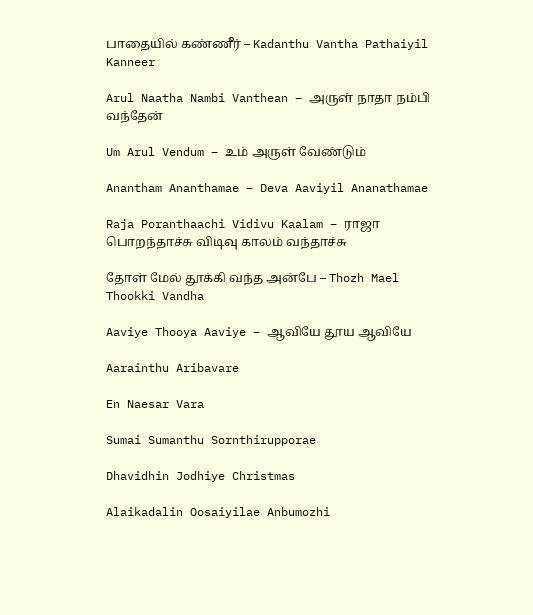பாதையில் கண்ணீர் – Kadanthu Vantha Pathaiyil Kanneer

Arul Naatha Nambi Vanthean – அருள் நாதா நம்பி வந்தேன்

Um Arul Vendum – உம் அருள் வேண்டும்

Anantham Ananthamae – Deva Aaviyil Ananathamae

Raja Poranthaachi Vidivu Kaalam – ராஜா பொறந்தாச்சு விடிவு காலம் வந்தாச்சு

தோள் மேல் தூக்கி வந்த அன்பே – Thozh Mael Thookki Vandha

Aaviye Thooya Aaviye – ஆவியே தூய ஆவியே

Aarainthu Aribavare

En Naesar Vara

Sumai Sumanthu Sornthirupporae

Dhavidhin Jodhiye Christmas

Alaikadalin Oosaiyilae Anbumozhi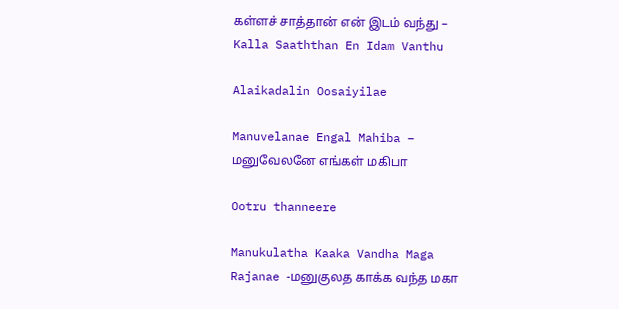கள்ளச் சாத்தான் என் இடம் வந்து – Kalla Saaththan En Idam Vanthu

Alaikadalin Oosaiyilae

Manuvelanae Engal Mahiba – மனுவேலனே எங்கள் மகிபா

Ootru thanneere

Manukulatha Kaaka Vandha Maga Rajanae -மனுகுலத காக்க வந்த மகா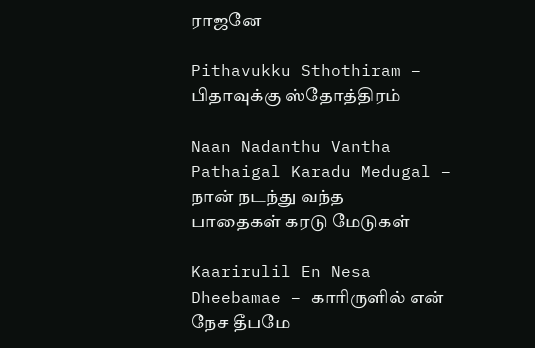ராஜனே

Pithavukku Sthothiram – பிதாவுக்கு ஸ்தோத்திரம்

Naan Nadanthu Vantha Pathaigal Karadu Medugal – நான் நடந்து வந்த பாதைகள் கரடு மேடுகள்

Kaarirulil En Nesa Dheebamae – காரிருளில் என் நேச தீபமே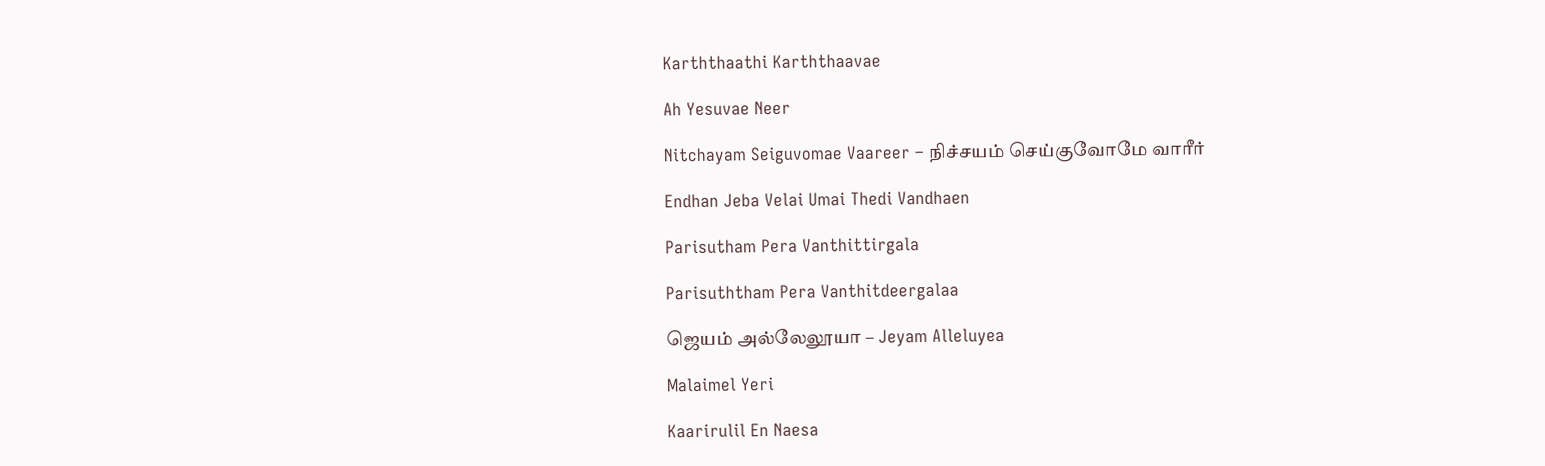Karththaathi Karththaavae

Ah Yesuvae Neer

Nitchayam Seiguvomae Vaareer – நிச்சயம் செய்குவோமே வாரீர்

Endhan Jeba Velai Umai Thedi Vandhaen

Parisutham Pera Vanthittirgala

Parisuththam Pera Vanthitdeergalaa

ஜெயம் அல்லேலூயா – Jeyam Alleluyea

Malaimel Yeri

Kaarirulil En Naesa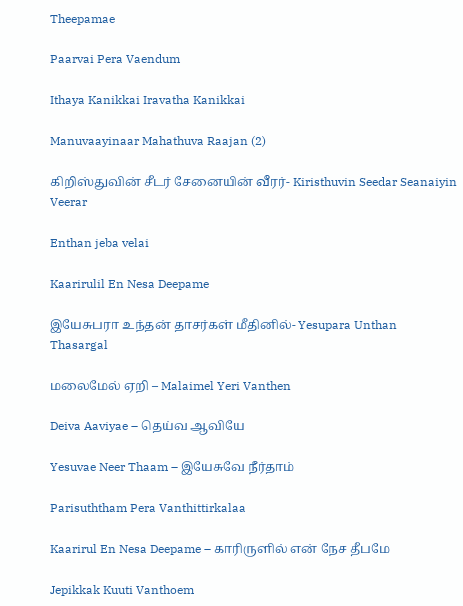Theepamae

Paarvai Pera Vaendum

Ithaya Kanikkai Iravatha Kanikkai

Manuvaayinaar Mahathuva Raajan (2)

கிறிஸ்துவின் சீடர் சேனையின் வீரர்- Kiristhuvin Seedar Seanaiyin Veerar

Enthan jeba velai

Kaarirulil En Nesa Deepame

இயேசுபரா உந்தன் தாசர்கள் மீதினில்- Yesupara Unthan Thasargal

மலைமேல் ஏறி – Malaimel Yeri Vanthen

Deiva Aaviyae – தெய்வ ஆவியே

Yesuvae Neer Thaam – இயேசுவே நீர்தாம்

Parisuththam Pera Vanthittirkalaa

Kaarirul En Nesa Deepame – காரிருளில் என் நேச தீபமே

Jepikkak Kuuti Vanthoem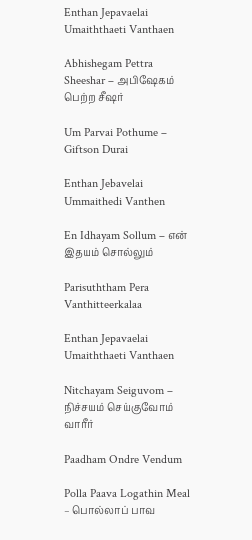Enthan Jepavaelai Umaiththaeti Vanthaen

Abhishegam Pettra Sheeshar – அபிஷேகம் பெற்ற சீஷர்

Um Parvai Pothume – Giftson Durai

Enthan Jebavelai Ummaithedi Vanthen

En Idhayam Sollum – என் இதயம் சொல்லும்

Parisuththam Pera Vanthitteerkalaa

Enthan Jepavaelai Umaiththaeti Vanthaen

Nitchayam Seiguvom – நிச்சயம் செய்குவோம் வாரீர்

Paadham Ondre Vendum

Polla Paava Logathin Meal – பொல்லாப் பாவ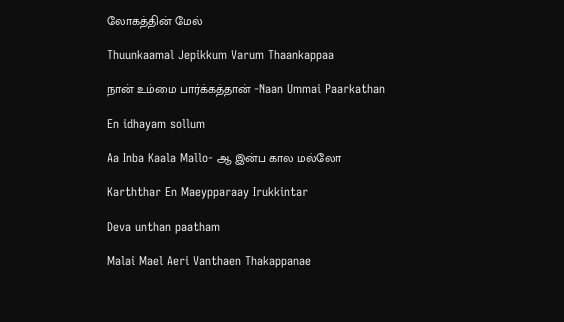லோகத்தின் மேல்

Thuunkaamal Jepikkum Varum Thaankappaa

நான் உம்மை பார்க்கத்தான் -Naan Ummai Paarkathan

En idhayam sollum

Aa Inba Kaala Mallo- ஆ இன்ப கால மல்லோ

Karththar En Maeypparaay Irukkintar

Deva unthan paatham

Malai Mael Aeri Vanthaen Thakappanae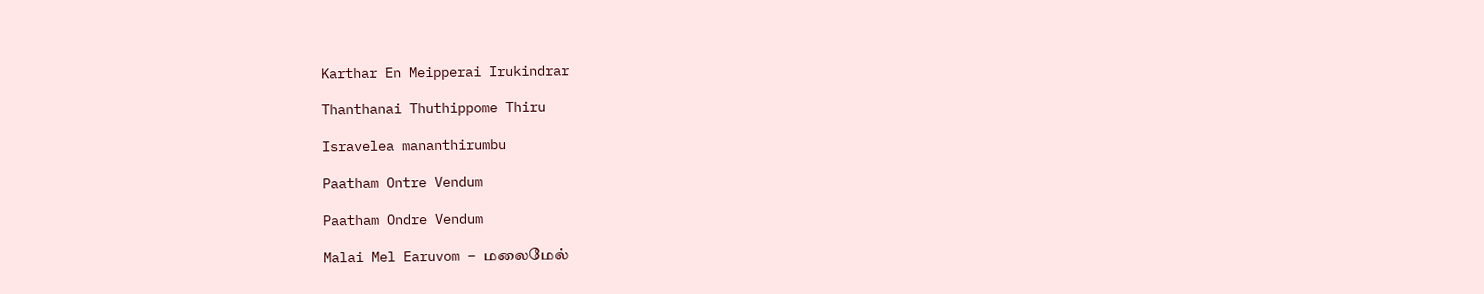Karthar En Meipperai Irukindrar

Thanthanai Thuthippome Thiru

Isravelea mananthirumbu

Paatham Ontre Vendum

Paatham Ondre Vendum

Malai Mel Earuvom – மலைமேல்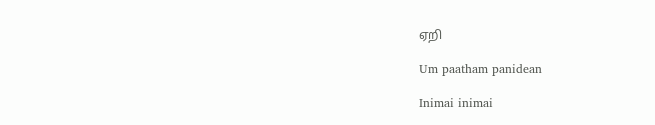ஏறி

Um paatham panidean

Inimai inimai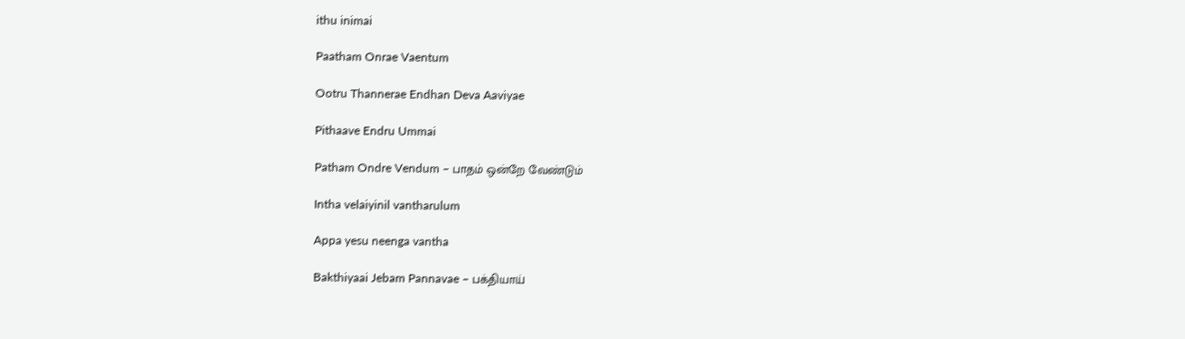ithu inimai

Paatham Onrae Vaentum

Ootru Thannerae Endhan Deva Aaviyae

Pithaave Endru Ummai

Patham Ondre Vendum – பாதம் ஒன்றே வேண்டும்

Intha velaiyinil vantharulum

Appa yesu neenga vantha

Bakthiyaai Jebam Pannavae – பக்தியாய்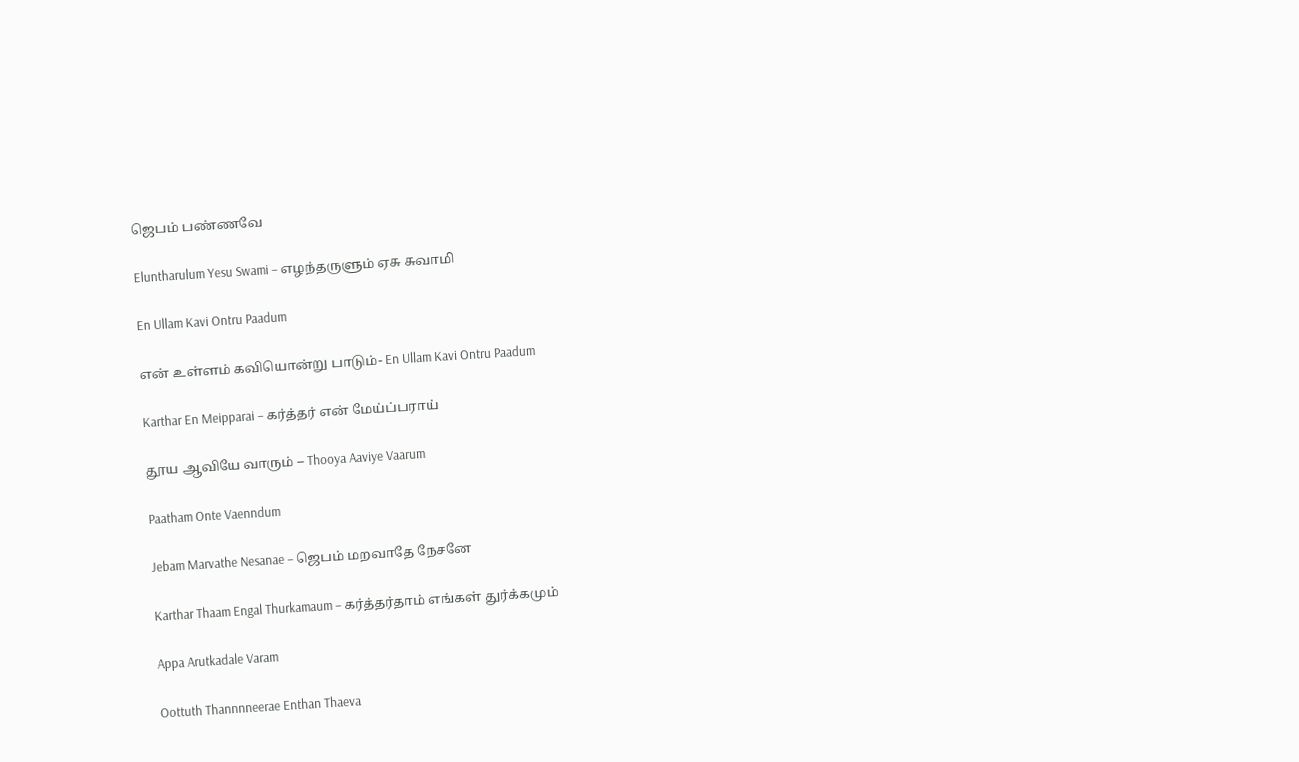ஜெபம் பண்ணவே

Eluntharulum Yesu Swami – எழந்தருளும் ஏசு சுவாமி

En Ullam Kavi Ontru Paadum

என் உள்ளம் கவியொன்று பாடும்- En Ullam Kavi Ontru Paadum

Karthar En Meipparai – கர்த்தர் என் மேய்ப்பராய்

தூய ஆவியே வாரும் – Thooya Aaviye Vaarum

Paatham Onte Vaenndum

Jebam Marvathe Nesanae – ஜெபம் மறவாதே நேசனே

Karthar Thaam Engal Thurkamaum – கர்த்தர்தாம் எங்கள் துர்க்கமும்

Appa Arutkadale Varam

Oottuth Thannnneerae Enthan Thaeva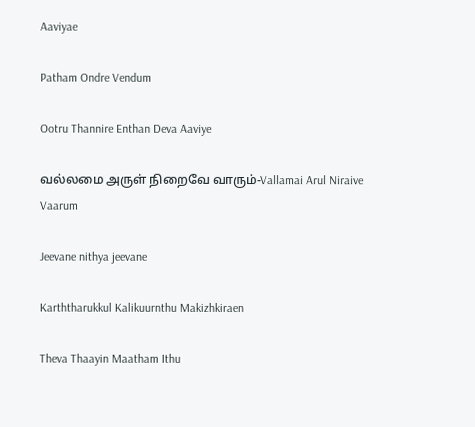Aaviyae

Patham Ondre Vendum

Ootru Thannire Enthan Deva Aaviye

வல்லமை அருள் நிறைவே வாரும்-Vallamai Arul Niraive Vaarum

Jeevane nithya jeevane

Karththarukkul Kalikuurnthu Makizhkiraen

Theva Thaayin Maatham Ithu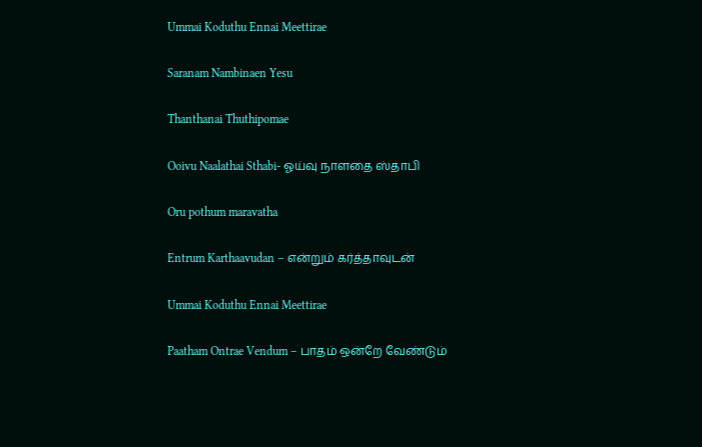Ummai Koduthu Ennai Meettirae

Saranam Nambinaen Yesu

Thanthanai Thuthipomae

Ooivu Naalathai Sthabi- ஓய்வு நாளதை ஸ்தாபி

Oru pothum maravatha

Entrum Karthaavudan – என்றும் கர்த்தாவுடன்

Ummai Koduthu Ennai Meettirae

Paatham Ontrae Vendum – பாதம் ஒன்றே வேண்டும்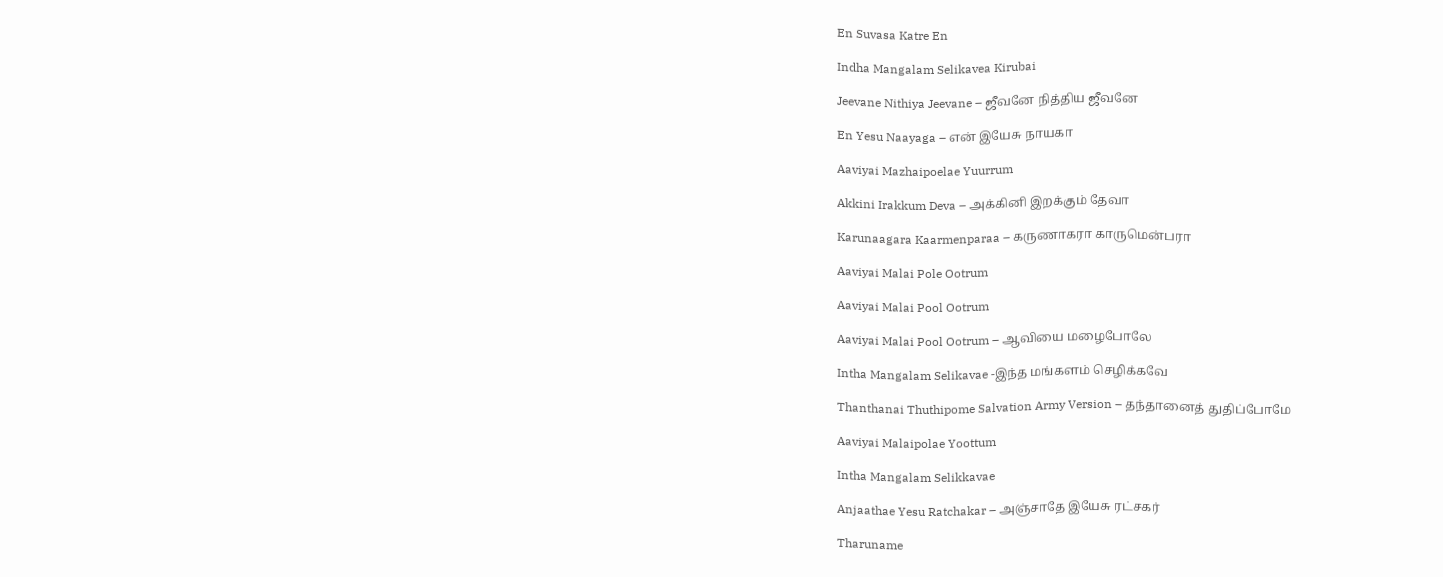En Suvasa Katre En

Indha Mangalam Selikavea Kirubai

Jeevane Nithiya Jeevane – ஜீவனே நித்திய ஜீவனே

En Yesu Naayaga – என் இயேசு நாயகா

Aaviyai Mazhaipoelae Yuurrum

Akkini Irakkum Deva – அக்கினி இறக்கும் தேவா

Karunaagara Kaarmenparaa – கருணாகரா காருமென்பரா

Aaviyai Malai Pole Ootrum

Aaviyai Malai Pool Ootrum

Aaviyai Malai Pool Ootrum – ஆவியை மழைபோலே

Intha Mangalam Selikavae -இந்த மங்களம் செழிக்கவே

Thanthanai Thuthipome Salvation Army Version – தந்தானைத் துதிப்போமே

Aaviyai Malaipolae Yoottum

Intha Mangalam Selikkavae

Anjaathae Yesu Ratchakar – அஞ்சாதே இயேசு ரட்சகர்

Tharuname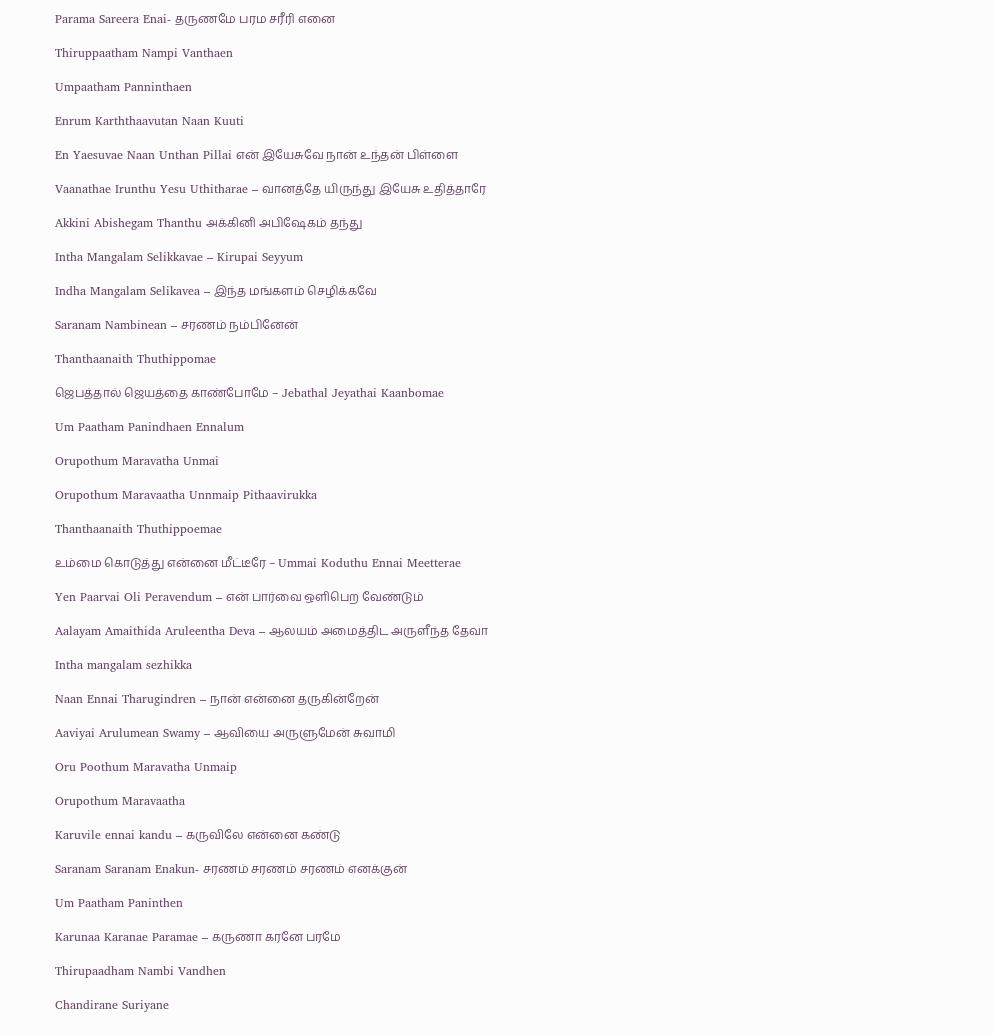Parama Sareera Enai- தருணமே பரம சரீரி எனை

Thiruppaatham Nampi Vanthaen

Umpaatham Panninthaen

Enrum Karththaavutan Naan Kuuti

En Yaesuvae Naan Unthan Pillai என் இயேசுவே நான் உந்தன் பிள்ளை

Vaanathae Irunthu Yesu Uthitharae – வானத்தே யிருந்து இயேசு உதித்தாரே

Akkini Abishegam Thanthu அக்கினி அபிஷேகம் தந்து

Intha Mangalam Selikkavae – Kirupai Seyyum

Indha Mangalam Selikavea – இந்த மங்களம் செழிக்கவே

Saranam Nambinean – சரணம் நம்பினேன்

Thanthaanaith Thuthippomae

ஜெபத்தால் ஜெயத்தை காண்போமே – Jebathal Jeyathai Kaanbomae

Um Paatham Panindhaen Ennalum

Orupothum Maravatha Unmai

Orupothum Maravaatha Unnmaip Pithaavirukka

Thanthaanaith Thuthippoemae

உம்மை கொடுத்து என்னை மீட்டீரே – Ummai Koduthu Ennai Meetterae

Yen Paarvai Oli Peravendum – என் பார்வை ஒளிபெற வேண்டும்

Aalayam Amaithida Aruleentha Deva – ஆலயம் அமைத்திட அருளீந்த தேவா

Intha mangalam sezhikka

Naan Ennai Tharugindren – நான் என்னை தருகின்றேன்

Aaviyai Arulumean Swamy – ஆவியை அருளுமேன் சுவாமி

Oru Poothum Maravatha Unmaip

Orupothum Maravaatha

Karuvile ennai kandu – கருவிலே என்னை கண்டு

Saranam Saranam Enakun- சரணம் சரணம் சரணம் எனக்குன்

Um Paatham Paninthen

Karunaa Karanae Paramae – கருணா கரனே பரமே

Thirupaadham Nambi Vandhen

Chandirane Suriyane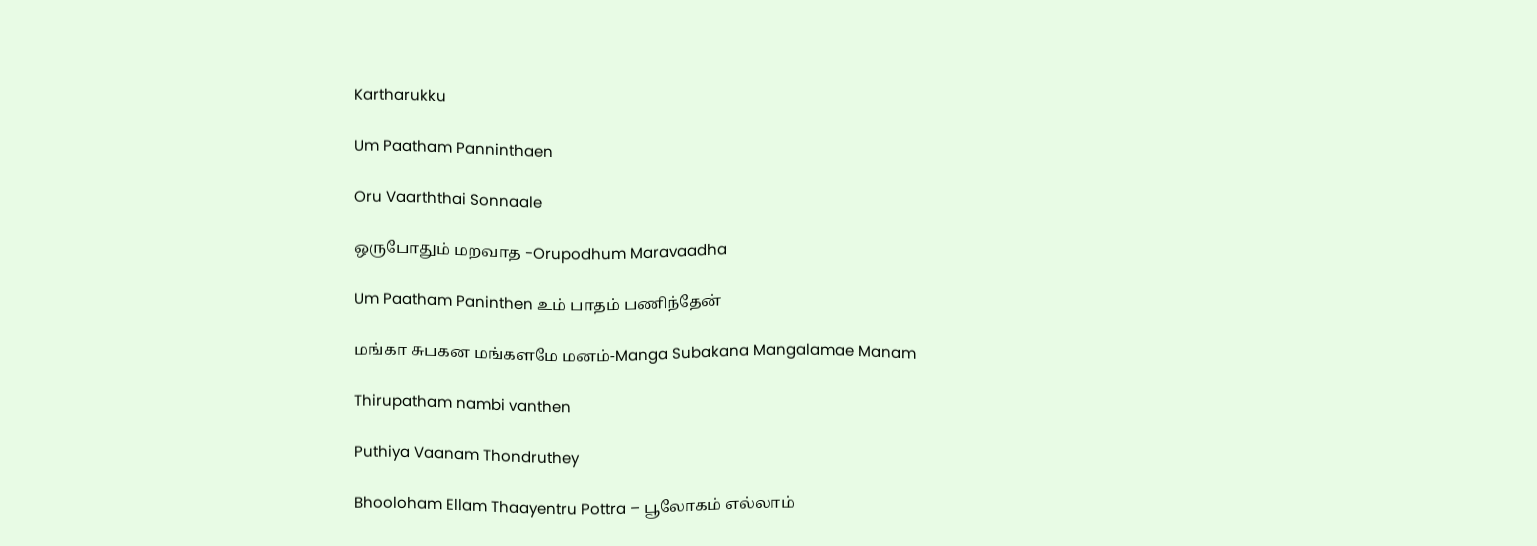Kartharukku

Um Paatham Panninthaen

Oru Vaarththai Sonnaale

ஒருபோதும் மறவாத -Orupodhum Maravaadha

Um Paatham Paninthen உம் பாதம் பணிந்தேன்

மங்கா சுபகன மங்களமே மனம்-Manga Subakana Mangalamae Manam

Thirupatham nambi vanthen

Puthiya Vaanam Thondruthey

Bhooloham Ellam Thaayentru Pottra – பூலோகம் எல்லாம்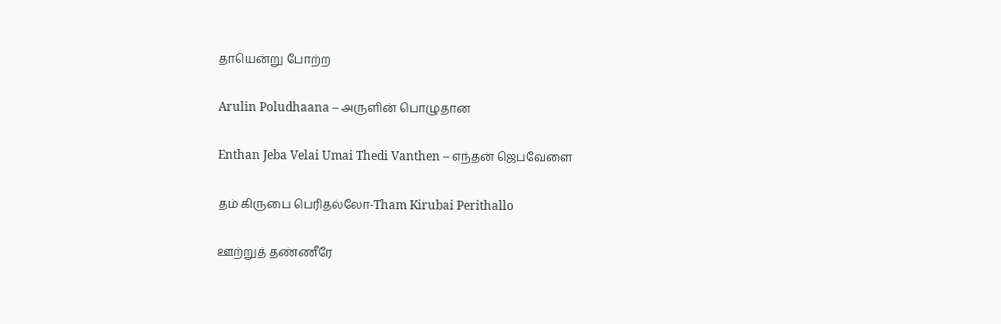தாயென்று போற்ற

Arulin Poludhaana – அருளின் பொழுதான

Enthan Jeba Velai Umai Thedi Vanthen – எந்தன் ஜெபவேளை

தம் கிருபை பெரிதல்லோ-Tham Kirubai Perithallo

ஊற்றுத் தண்ணீரே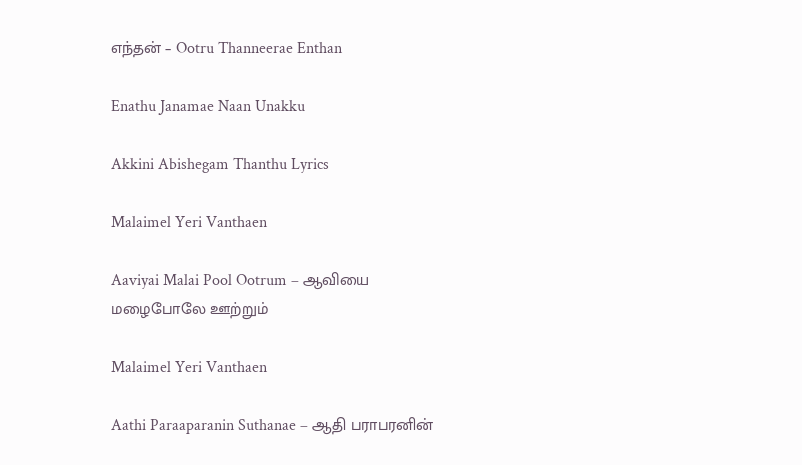எந்தன் – Ootru Thanneerae Enthan

Enathu Janamae Naan Unakku

Akkini Abishegam Thanthu Lyrics

Malaimel Yeri Vanthaen

Aaviyai Malai Pool Ootrum – ஆவியை மழைபோலே ஊற்றும்

Malaimel Yeri Vanthaen

Aathi Paraaparanin Suthanae – ஆதி பராபரனின்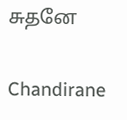சுதனே

Chandirane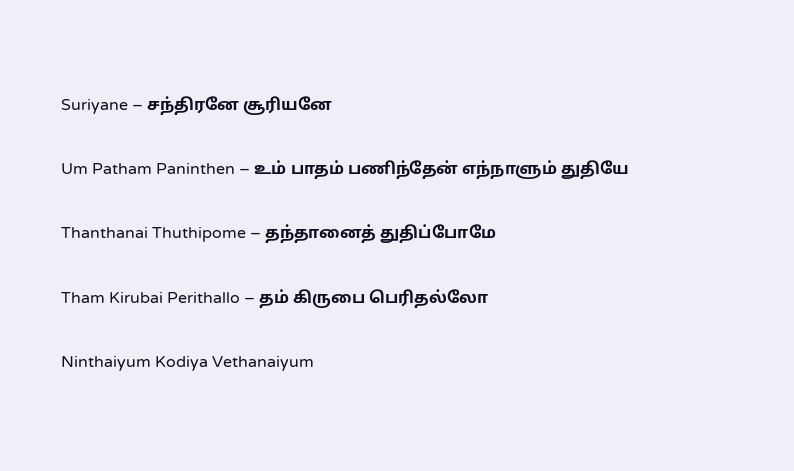Suriyane – சந்திரனே சூரியனே

Um Patham Paninthen – உம் பாதம் பணிந்தேன் எந்நாளும் துதியே

Thanthanai Thuthipome – தந்தானைத் துதிப்போமே

Tham Kirubai Perithallo – தம் கிருபை பெரிதல்லோ

Ninthaiyum Kodiya Vethanaiyum